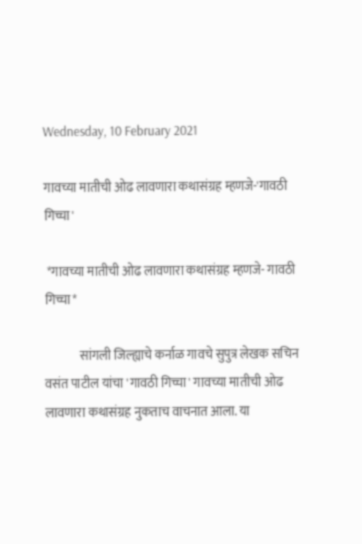Wednesday, 10 February 2021

गावच्या मातीची ओढ लावणारा कथासंग्रह म्हणजे-'गावठी गिच्चा'

 *गावच्या मातीची ओढ लावणारा कथासंग्रह म्हणजे- गावठी गिच्चा*

              सांगली जिल्ह्याचे कर्नाळ गावचे सुपुत्र लेखक सचिन वसंत पाटील यांचा 'गावठी गिच्चा' गावच्या मातीची ओढ लावणारा कथासंग्रह नुकताच वाचनात आला. या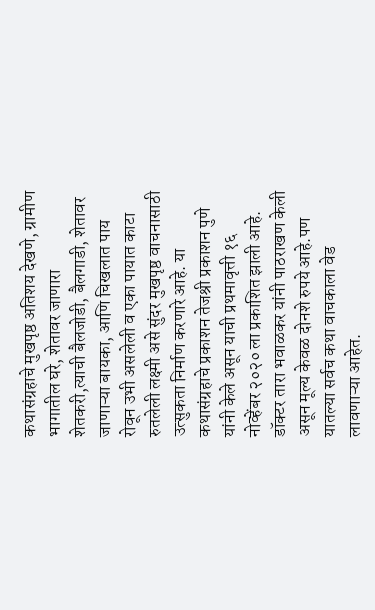कथासंग्रहाचे मुखपृष्ठ अतिशय देखणे, ग्रामीण भागातील घरे, शेतावर जाणारा शेतकरी,त्याची बैलजोडी, बैलगाडी, शेतावर जाणाऱ्या बायका, आणि चिखलात पाय रोवून उभी असलेली व एका पायात काटा रुतलेली लक्ष्मी असे सुंदर मुखपृष्ठ वाचनासाठी उत्सुकता निर्माण करणारे आहे. या कथासंग्रहाचे प्रकाशन तेजश्री प्रकाशन पुणे यांनी केले असून याची प्रथमावृत्ती १६ नोव्हेंबर २०२० ला प्रकाशित झाली आहे. डॉक्टर तारा भवाळकर यांनी पाठराखण केली असून मूल्य केवळ दोनशे रुपये आहे.पण यातल्या सर्वच कथा वाचकाला वेड लावणाऱ्या आहेत.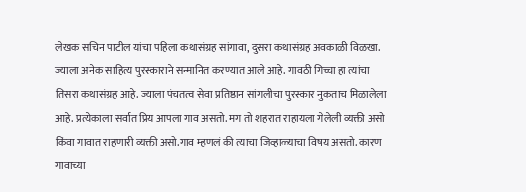लेखक सचिन पाटील यांचा पहिला कथासंग्रह सांगावा, दुसरा कथासंग्रह अवकाळी विळखा. ज्याला अनेक साहित्य पुरस्काराने सन्मानित करण्यात आले आहे. गावठी गिच्चा हा त्यांचा तिसरा कथासंग्रह आहे. ज्याला पंचतत्व सेवा प्रतिष्ठान सांगलीचा पुरस्कार नुकताच मिळालेला आहे. प्रत्येकाला सर्वात प्रिय आपला गाव असतो. मग तो शहरात राहायला गेलेली व्यक्ती असो किंवा गावात राहणारी व्यक्ती असो.गाव म्हणलं की त्याचा जिव्हाळ्याचा विषय असतो. कारण गावाच्या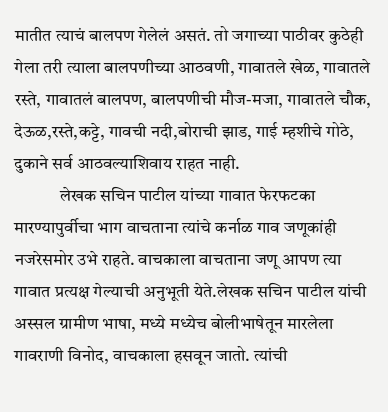मातीत त्याचं बालपण गेलेलं असतं. तो जगाच्या पाठीवर कुठेही गेला तरी त्याला बालपणीच्या आठवणी, गावातले खेळ, गावातले रस्ते, गावातलं बालपण, बालपणीची मौज-मजा, गावातले चौक, देऊळ,रस्ते,कट्टे, गावची नदी,बोराची झाड, गाई म्हशीचे गोठे, दुकाने सर्व आठवल्याशिवाय राहत नाही.
             लेखक सचिन पाटील यांच्या गावात फेरफटका मारण्यापुर्वीचा भाग वाचताना त्यांचे कर्नाळ गाव जणूकांही नजरेसमोर उभे राहते. वाचकाला वाचताना जणू आपण त्या गावात प्रत्यक्ष गेल्याची अनुभूती येते.लेखक सचिन पाटील यांची अस्सल ग्रामीण भाषा, मध्ये मध्येच बोलीभाषेतून मारलेला गावराणी विनोद, वाचकाला हसवून जातो. त्यांची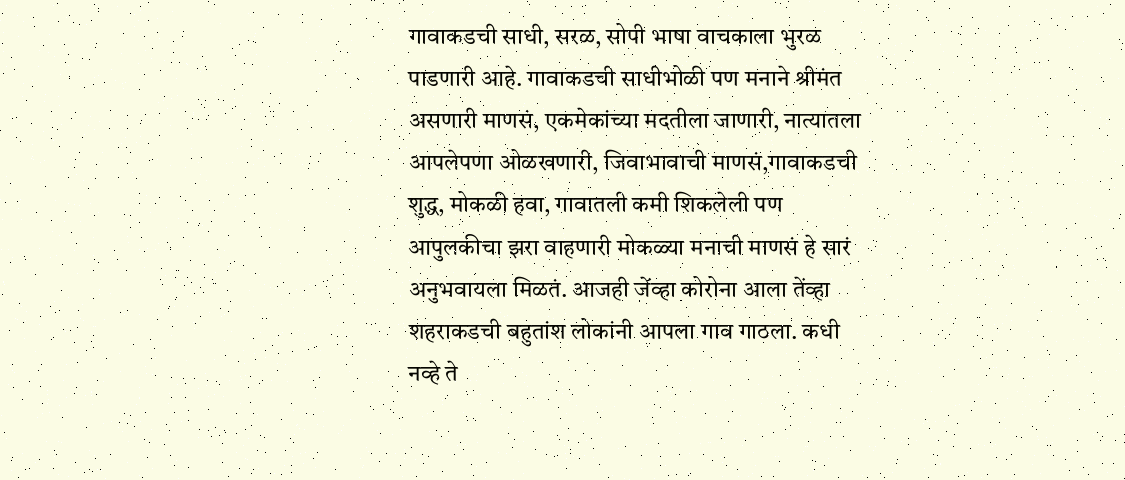गावाकडची साधी, सरळ, सोपी भाषा वाचकाला भुरळ पाडणारी आहे. गावाकडची साधीभोळी पण मनाने श्रीमंत असणारी माणसं, एकमेकांच्या मदतीला जाणारी, नात्यातला आपलेपणा ओळखणारी, जिवाभावाची माणसं,गावाकडची शुद्ध, मोकळी हवा, गावातली कमी शिकलेली पण आपुलकीचा झरा वाहणारी मोकळ्या मनाची माणसं हे सारं अनुभवायला मिळतं. आजही जेंव्हा कोरोना आला तेंव्हा शहराकडची बहुतांश लोकांनी आपला गाव गाठला. कधी नव्हे ते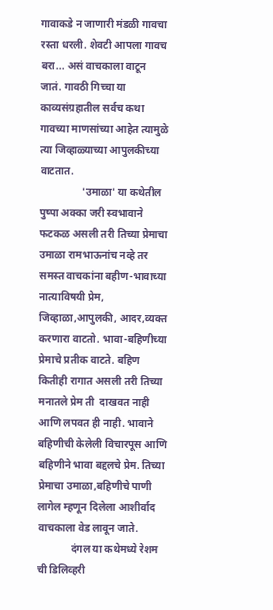गावाकडे न जाणारी मंडळी गावचा रस्ता धरली. शेवटी आपला गावच बरा... असं वाचकाला वाटून जातं. गावठी गिच्चा या काव्यसंग्रहातील सर्वच कथा गावच्या माणसांच्या आहेत त्यामुळे त्या जिव्हाळ्याच्या आपुलकीच्या वाटतात.
                'उमाळा' या कथेतील पुष्पा अक्का जरी स्वभावाने फटकळ असली तरी तिच्या प्रेमाचा उमाळा रामभाऊनांच नव्हे तर समस्त वाचकांना बहीण-भावाच्या नात्याविषयी प्रेम, जिव्हाळा,आपुलकी, आदर,व्यक्त करणारा वाटतो. भावा-बहिणीच्या प्रेमाचे प्रतीक वाटते. बहिण कितीही रागात असली तरी तिच्या मनातले प्रेम ती  दाखवत नाही आणि लपवत ही नाही. भावाने बहिणीची केलेली विचारपूस आणि बहिणीने भावा बद्दलचे प्रेम. तिच्या प्रेमाचा उमाळा,बहिणीचे पाणी लागेल म्हणून दिलेला आशीर्वाद वाचकाला वेड लावून जाते.
             दंगल या कथेमध्ये रेशम ची डिलिव्हरी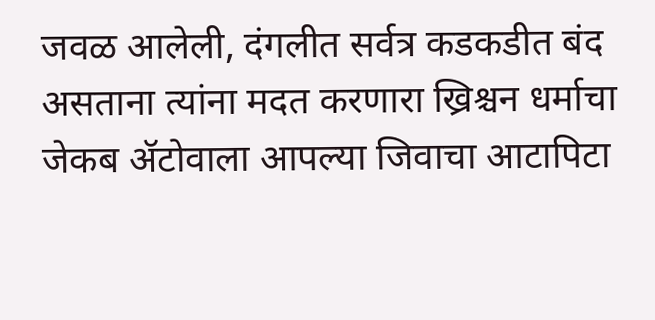जवळ आलेली, दंगलीत सर्वत्र कडकडीत बंद असताना त्यांना मदत करणारा ख्रिश्चन धर्माचा जेकब ॲटोवाला आपल्या जिवाचा आटापिटा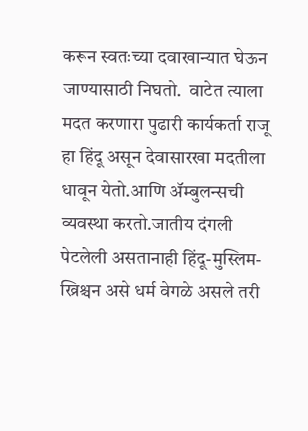करून स्वतःच्या दवाखान्यात घेऊन जाण्यासाठी निघतो.  वाटेत त्याला मदत करणारा पुढारी कार्यकर्ता राजू हा हिंदू असून देवासारखा मदतीला धावून येतो.आणि ॲम्बुलन्सची व्यवस्था करतो.जातीय दंगली पेटलेली असतानाही हिंदू-मुस्लिम-ख्रिश्चन असे धर्म वेगळे असले तरी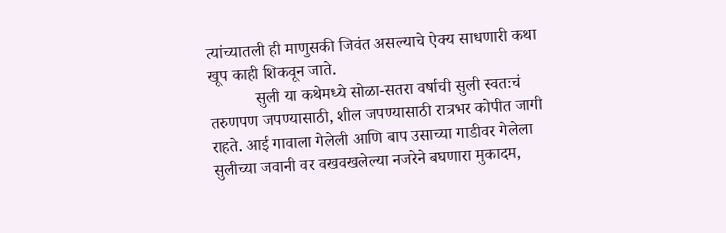त्यांच्यातली ही माणुसकी जिवंत असल्याचे ऐक्य साधणारी कथा खूप काही शिकवून जाते.
           सुली या कथेमध्ये सोळा-सतरा वर्षाची सुली स्वतःचं तरुणपण जपण्यासाठी, शील जपण्यासाठी रात्रभर कोपीत जागी राहते. आई गावाला गेलेली आणि बाप उसाच्या गाडीवर गेलेला सुलीच्या जवानी वर वखवखलेल्या नजरेने बघणारा मुकादम,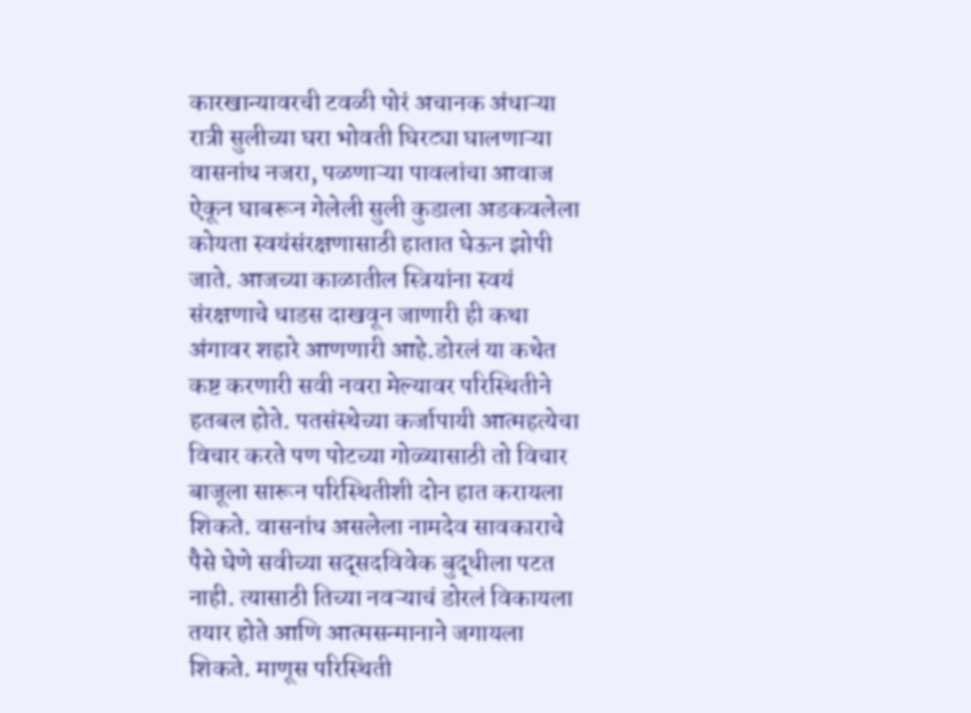कारखान्यावरची टवळी पोरं अचानक अंधाऱ्या रात्री सुलीच्या घरा भोवती घिरट्या घालणाऱ्या वासनांध नजरा, पळणाऱ्या पावलांचा आवाज ऐकून घाबरून गेलेली सुली कुडाला अडकवलेला कोयता स्वयंसंरक्षणासाठी हातात घेऊन झोपी जाते. आजच्या काळातील स्त्रियांना स्वयं संरक्षणाचे धाडस दाखवून जाणारी ही कथा अंगावर शहारे आणणारी आहे.डोरलं या कथेत कष्ट करणारी सवी नवरा मेल्यावर परिस्थितीने हतबल होते. पतसंस्थेच्या कर्जापायी आत्महत्येचा विचार करते पण पोटच्या गोळ्यासाठी तो विचार बाजूला सारून परिस्थितीशी दोन हात करायला शिकते. वासनांध असलेला नामदेव सावकाराचे पैसे घेणे सवीच्या सद्सदविवेक बुद्धीला पटत नाही. त्यासाठी तिच्या नवऱ्याचं डोरलं विकायला तयार होते आणि आत्मसन्मानाने जगायला शिकते. माणूस परिस्थिती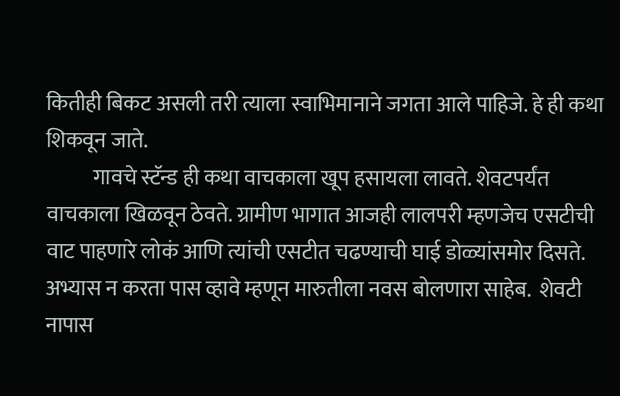कितीही बिकट असली तरी त्याला स्वाभिमानाने जगता आले पाहिजे. हे ही कथा शिकवून जाते.
           गावचे स्टॅन्ड ही कथा वाचकाला खूप हसायला लावते. शेवटपर्यंत वाचकाला खिळवून ठेवते. ग्रामीण भागात आजही लालपरी म्हणजेच एसटीची वाट पाहणारे लोकं आणि त्यांची एसटीत चढण्याची घाई डोळ्यांसमोर दिसते. अभ्यास न करता पास व्हावे म्हणून मारुतीला नवस बोलणारा साहेब.  शेवटी नापास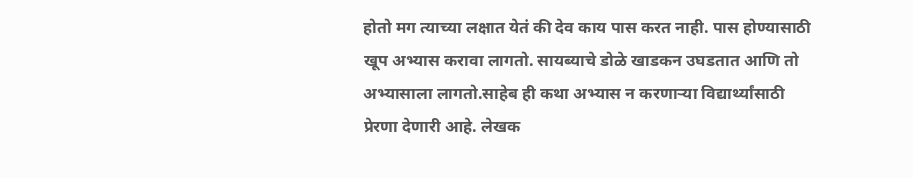होतो मग त्याच्या लक्षात येतं की देव काय पास करत नाही. पास होण्यासाठी खूप अभ्यास करावा लागतो. सायब्याचे डोळे खाडकन उघडतात आणि तो अभ्यासाला लागतो.साहेब ही कथा अभ्यास न करणाऱ्या विद्यार्थ्यांसाठी प्रेरणा देणारी आहे. लेखक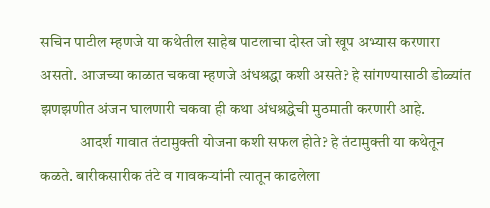सचिन पाटील म्हणजे या कथेतील साहेब पाटलाचा दोस्त जो खूप अभ्यास करणारा असतो. आजच्या काळात चकवा म्हणजे अंधश्रद्धा कशी असते? हे सांगण्यासाठी डोळ्यांत झणझणीत अंजन घालणारी चकवा ही कथा अंधश्रद्धेची मुठमाती करणारी आहे.
             आदर्श गावात तंटामुक्ती योजना कशी सफल होते? हे तंटामुक्ती या कथेतून कळते. बारीकसारीक तंटे व गावकऱ्यांनी त्यातून काढलेला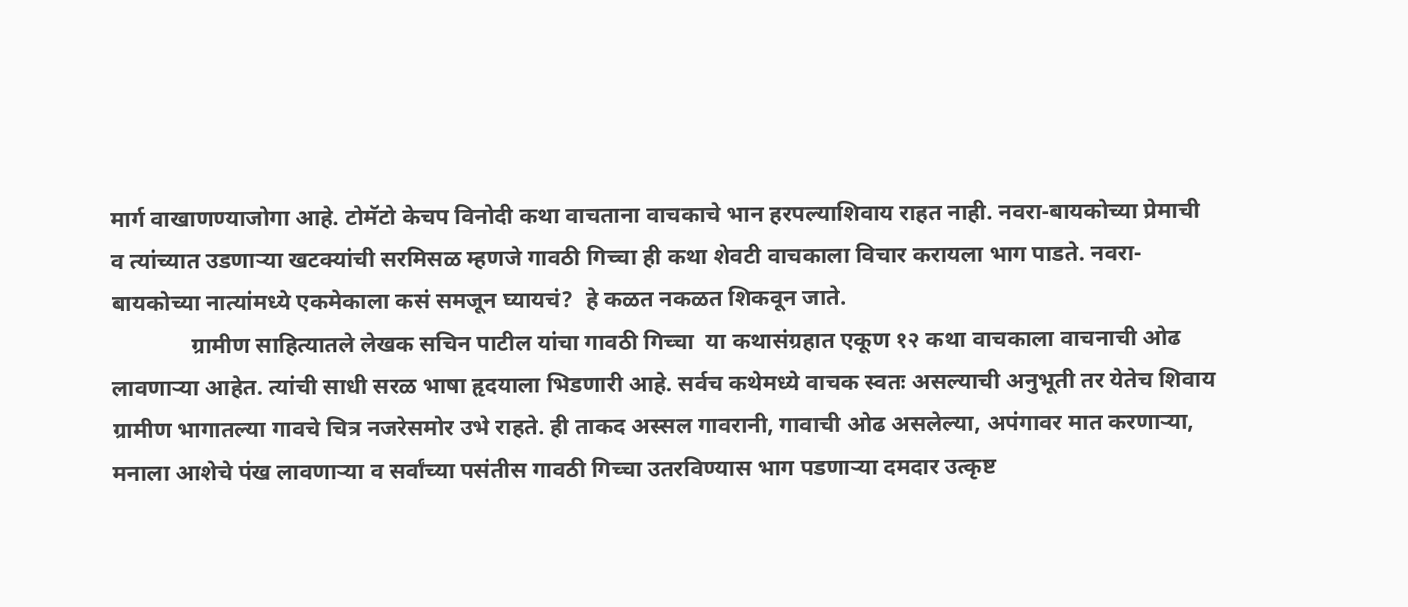मार्ग वाखाणण्याजोगा आहे. टोमॅटो केचप विनोदी कथा वाचताना वाचकाचे भान हरपल्याशिवाय राहत नाही. नवरा-बायकोच्या प्रेमाची व त्यांच्यात उडणाऱ्या खटक्यांची सरमिसळ म्हणजे गावठी गिच्चा ही कथा शेवटी वाचकाला विचार करायला भाग पाडते. नवरा-बायकोच्या नात्यांमध्ये एकमेकाला कसं समजून घ्यायचं?  हे कळत नकळत शिकवून जाते.
              ग्रामीण साहित्यातले लेखक सचिन पाटील यांचा गावठी गिच्चा  या कथासंग्रहात एकूण १२ कथा वाचकाला वाचनाची ओढ लावणार्‍या आहेत. त्यांची साधी सरळ भाषा हृदयाला भिडणारी आहे. सर्वच कथेमध्ये वाचक स्वतः असल्याची अनुभूती तर येतेच शिवाय ग्रामीण भागातल्या गावचे चित्र नजरेसमोर उभे राहते. ही ताकद अस्सल गावरानी, गावाची ओढ असलेल्या, अपंगावर मात करणाऱ्या, मनाला आशेचे पंख लावणाऱ्या व सर्वांच्या पसंतीस गावठी गिच्चा उतरविण्यास भाग पडणाऱ्या दमदार उत्कृष्ट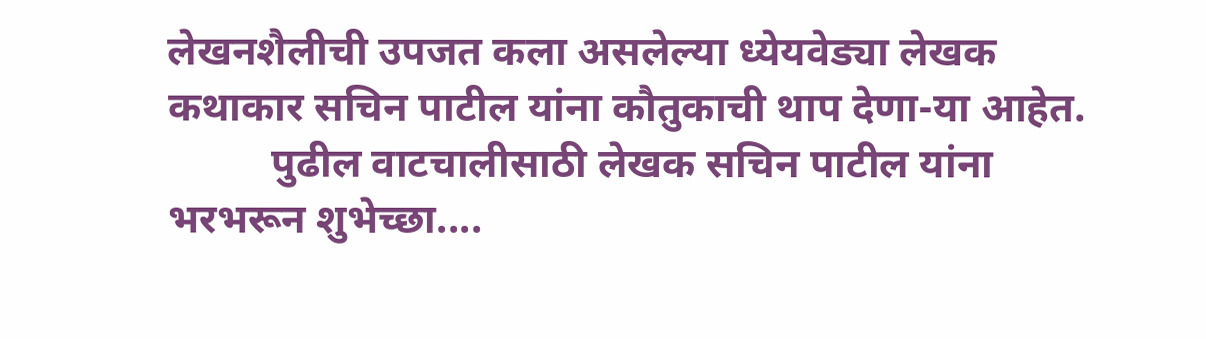लेखनशैलीची उपजत कला असलेल्या ध्येयवेड्या लेखक कथाकार सचिन पाटील यांना कौतुकाची थाप देणा-या आहेत.
          पुढील वाटचालीसाठी लेखक सचिन पाटील यांना भरभरून शुभेच्छा....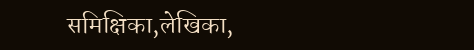समिक्षिका,लेखिका,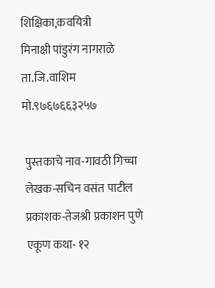शिक्षिका,कवयित्री
मिनाक्षी पांडुरंग नागराळे
ता.जि.वाशिम
मो.९७६७६६३२५७

 पुस्तकाचे नाव-गावठी गिच्चा
 लेखक-सचिन वसंत पाटील
 प्रकाशक-तेजश्री प्रकाशन पुणे
 एकूण कथा- १२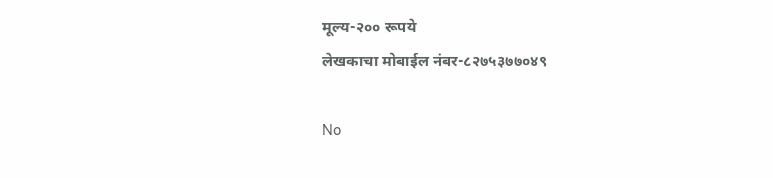मूल्य-२०० रूपये
लेखकाचा मोबाईल नंबर-८२७५३७७०४९

No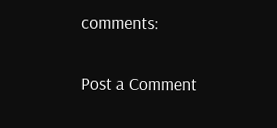comments:

Post a Comment